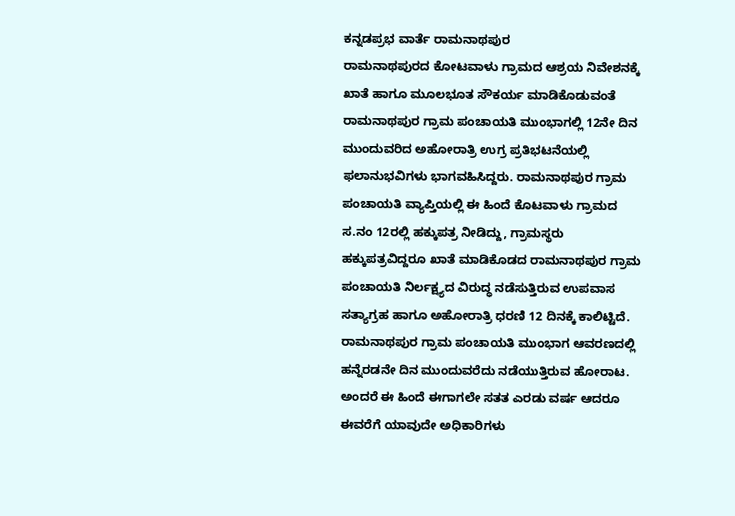ಕನ್ನಡಪ್ರಭ ವಾರ್ತೆ ರಾಮನಾಥಪುರ
ರಾಮನಾಥಪುರದ ಕೋಟವಾಳು ಗ್ರಾಮದ ಆಶ್ರಯ ನಿವೇಶನಕ್ಕೆ ಖಾತೆ ಹಾಗೂ ಮೂಲಭೂತ ಸೌಕರ್ಯ ಮಾಡಿಕೊಡುವಂತೆ ರಾಮನಾಥಪುರ ಗ್ರಾಮ ಪಂಚಾಯತಿ ಮುಂಭಾಗಲ್ಲಿ 12ನೇ ದಿನ ಮುಂದುವರಿದ ಅಹೋರಾತ್ರಿ ಉಗ್ರ ಪ್ರತಿಭಟನೆಯಲ್ಲಿ ಫಲಾನುಭವಿಗಳು ಭಾಗವಹಿಸಿದ್ದರು. ರಾಮನಾಥಪುರ ಗ್ರಾಮ ಪಂಚಾಯತಿ ವ್ಯಾಪ್ತಿಯಲ್ಲಿ ಈ ಹಿಂದೆ ಕೊಟವಾಳು ಗ್ರಾಮದ ಸ.ನಂ 12ರಲ್ಲಿ ಹಕ್ಕುಪತ್ರ ನೀಡಿದ್ದು, ಗ್ರಾಮಸ್ಥರು ಹಕ್ಕುಪತ್ರವಿದ್ದರೂ ಖಾತೆ ಮಾಡಿಕೊಡದ ರಾಮನಾಥಪುರ ಗ್ರಾಮ ಪಂಚಾಯತಿ ನಿರ್ಲಕ್ಷ್ಯದ ವಿರುದ್ಧ ನಡೆಸುತ್ತಿರುವ ಉಪವಾಸ ಸತ್ಯಾಗ್ರಹ ಹಾಗೂ ಅಹೋರಾತ್ರಿ ಧರಣಿ 12 ದಿನಕ್ಕೆ ಕಾಲಿಟ್ಟಿದೆ. ರಾಮನಾಥಪುರ ಗ್ರಾಮ ಪಂಚಾಯತಿ ಮುಂಭಾಗ ಆವರಣದಲ್ಲಿ ಹನ್ನೆರಡನೇ ದಿನ ಮುಂದುವರೆದು ನಡೆಯುತ್ತಿರುವ ಹೋರಾಟ. ಅಂದರೆ ಈ ಹಿಂದೆ ಈಗಾಗಲೇ ಸತತ ಎರಡು ವರ್ಷ ಆದರೂ ಈವರೆಗೆ ಯಾವುದೇ ಅಧಿಕಾರಿಗಳು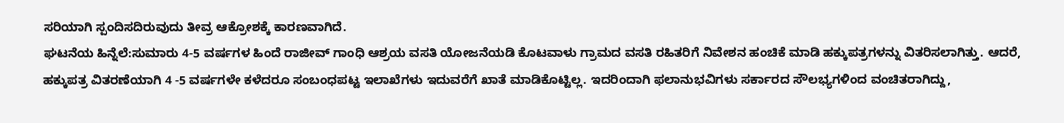ಸರಿಯಾಗಿ ಸ್ಪಂದಿಸದಿರುವುದು ತೀವ್ರ ಆಕ್ರೋಶಕ್ಕೆ ಕಾರಣವಾಗಿದೆ.
ಘಟನೆಯ ಹಿನ್ನೆಲೆ:ಸುಮಾರು 4-5 ವರ್ಷಗಳ ಹಿಂದೆ ರಾಜೀವ್ ಗಾಂಧಿ ಆಶ್ರಯ ವಸತಿ ಯೋಜನೆಯಡಿ ಕೊಟವಾಳು ಗ್ರಾಮದ ವಸತಿ ರಹಿತರಿಗೆ ನಿವೇಶನ ಹಂಚಿಕೆ ಮಾಡಿ ಹಕ್ಕುಪತ್ರಗಳನ್ನು ವಿತರಿಸಲಾಗಿತ್ತು. ಆದರೆ, ಹಕ್ಕುಪತ್ರ ವಿತರಣೆಯಾಗಿ 4 -5 ವರ್ಷಗಳೇ ಕಳೆದರೂ ಸಂಬಂಧಪಟ್ಟ ಇಲಾಖೆಗಳು ಇದುವರೆಗೆ ಖಾತೆ ಮಾಡಿಕೊಟ್ಟಿಲ್ಲ. ಇದರಿಂದಾಗಿ ಫಲಾನುಭವಿಗಳು ಸರ್ಕಾರದ ಸೌಲಭ್ಯಗಳಿಂದ ವಂಚಿತರಾಗಿದ್ದು,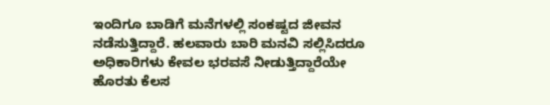ಇಂದಿಗೂ ಬಾಡಿಗೆ ಮನೆಗಳಲ್ಲಿ ಸಂಕಷ್ಟದ ಜೀವನ ನಡೆಸುತ್ತಿದ್ದಾರೆ. ಹಲವಾರು ಬಾರಿ ಮನವಿ ಸಲ್ಲಿಸಿದರೂ ಅಧಿಕಾರಿಗಳು ಕೇವಲ ಭರವಸೆ ನೀಡುತ್ತಿದ್ದಾರೆಯೇ ಹೊರತು ಕೆಲಸ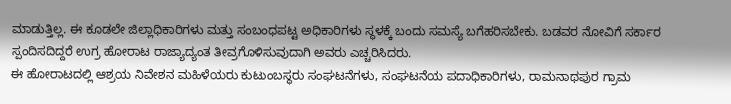ಮಾಡುತ್ತಿಲ್ಲ. ಈ ಕೂಡಲೇ ಜಿಲ್ಲಾಧಿಕಾರಿಗಳು ಮತ್ತು ಸಂಬಂಧಪಟ್ಟ ಅಧಿಕಾರಿಗಳು ಸ್ಥಳಕ್ಕೆ ಬಂದು ಸಮಸ್ಯೆ ಬಗೆಹರಿಸಬೇಕು. ಬಡವರ ನೋವಿಗೆ ಸರ್ಕಾರ ಸ್ಪಂದಿಸದಿದ್ದರೆ ಉಗ್ರ ಹೋರಾಟ ರಾಜ್ಯಾದ್ಯಂತ ತೀವ್ರಗೊಳಿಸುವುದಾಗಿ ಅವರು ಎಚ್ಚರಿಸಿದರು.
ಈ ಹೋರಾಟದಲ್ಲಿ ಆಶ್ರಯ ನಿವೇಶನ ಮಹಿಳೆಯರು ಕುಟುಂಬಸ್ಥರು ಸಂಘಟನೆಗಳು, ಸಂಘಟನೆಯ ಪದಾಧಿಕಾರಿಗಳು, ರಾಮನಾಥಪುರ ಗ್ರಾಮ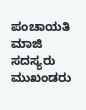ಪಂಚಾಯತಿ ಮಾಜಿ ಸದಸ್ಯರು ಮುಖಂಡರು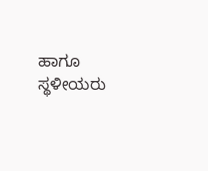ಹಾಗೂ ಸ್ಥಳೀಯರು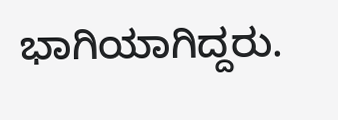ಭಾಗಿಯಾಗಿದ್ದರು.